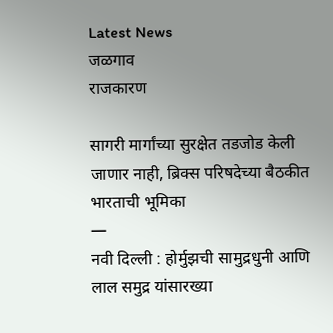Latest News
जळगाव
राजकारण

सागरी मार्गांच्या सुरक्षेत तडजोड केली जाणार नाही, ब्रिक्स परिषदेच्या बैठकीत भारताची भूमिका
—
नवी दिल्ली : होर्मुझची सामुद्रधुनी आणि लाल समुद्र यांसारख्या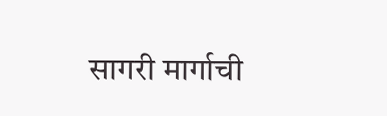सागरी मार्गाची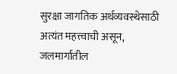सुरक्षा जागतिक अर्थव्यवस्थेसाठी अत्यंत महत्त्वाची असून, जलमार्गातील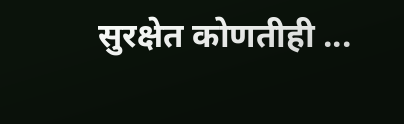सुरक्षेत कोणतीही ...